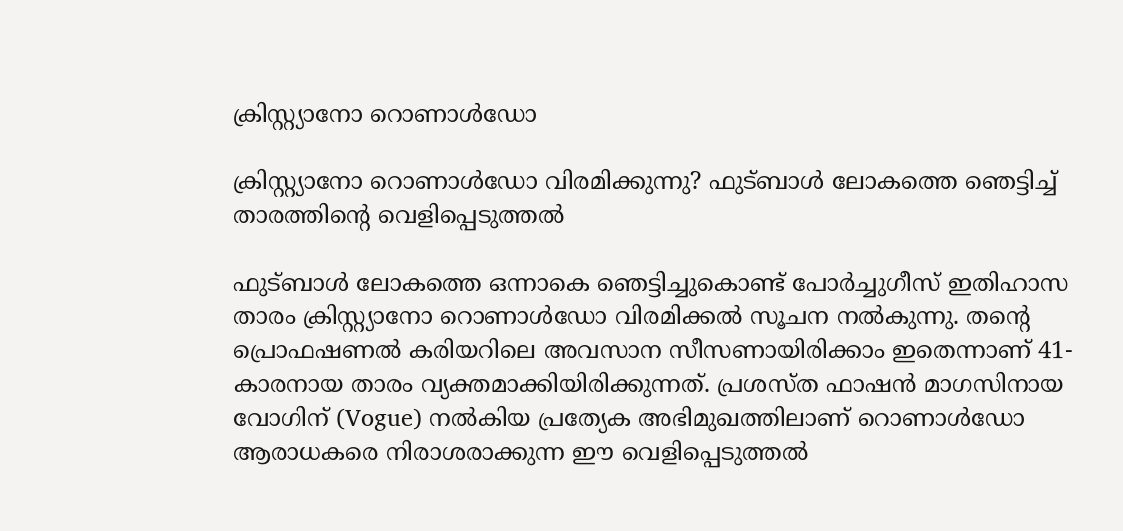ക്രിസ്റ്റ്യാനോ റൊണാൾഡോ

ക്രിസ്റ്റ്യാനോ റൊണാൾഡോ വിരമിക്കുന്നു? ഫുട്ബാൾ ലോകത്തെ ഞെട്ടിച്ച് താരത്തിന്റെ വെളിപ്പെടുത്തൽ

ഫുട്ബാൾ ലോകത്തെ ഒന്നാകെ ഞെട്ടിച്ചുകൊണ്ട് പോർച്ചുഗീസ് ഇതിഹാസ താരം ക്രിസ്റ്റ്യാനോ റൊണാൾഡോ വിരമിക്കൽ സൂചന നൽകുന്നു. തന്റെ പ്രൊഫഷണൽ കരിയറിലെ അവസാന സീസണായിരിക്കാം ഇതെന്നാണ് 41-കാരനായ താരം വ്യക്തമാക്കിയിരിക്കുന്നത്. പ്രശസ്ത ഫാഷൻ മാഗസിനായ വോഗിന് (Vogue) നൽകിയ പ്രത്യേക അഭിമുഖത്തിലാണ് റൊണാൾഡോ ആരാധകരെ നിരാശരാക്കുന്ന ഈ വെളിപ്പെടുത്തൽ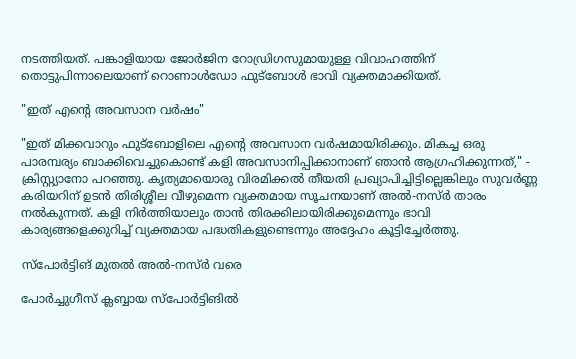നടത്തിയത്. പങ്കാളിയായ ജോർജിന റോഡ്രിഗസുമായുള്ള വിവാഹത്തിന് തൊട്ടുപിന്നാലെയാണ് റൊണാൾഡോ ഫുട്ബോൾ ഭാവി വ്യക്തമാക്കിയത്.

"ഇത് എന്റെ അവസാന വർഷം"

"ഇത് മിക്കവാറും ഫുട്ബോളിലെ എന്റെ അവസാന വർഷമായിരിക്കും. മികച്ച ഒരു പാരമ്പര്യം ബാക്കിവെച്ചുകൊണ്ട് കളി അവസാനിപ്പിക്കാനാണ് ഞാൻ ആഗ്രഹിക്കുന്നത്," - ക്രിസ്റ്റ്യാനോ പറഞ്ഞു. കൃത്യമായൊരു വിരമിക്കൽ തീയതി പ്രഖ്യാപിച്ചിട്ടില്ലെങ്കിലും സുവർണ്ണ കരിയറിന് ഉടൻ തിരിശ്ശീല വീഴുമെന്ന വ്യക്തമായ സൂചനയാണ് അൽ-നസ്ർ താരം നൽകുന്നത്. കളി നിർത്തിയാലും താൻ തിരക്കിലായിരിക്കുമെന്നും ഭാവി കാര്യങ്ങളെക്കുറിച്ച് വ്യക്തമായ പദ്ധതികളുണ്ടെന്നും അദ്ദേഹം കൂട്ടിച്ചേർത്തു.

സ്പോർട്ടിങ് മുതൽ അൽ-നസ്ർ വരെ

പോർച്ചുഗീസ് ക്ലബ്ബായ സ്പോർട്ടിങിൽ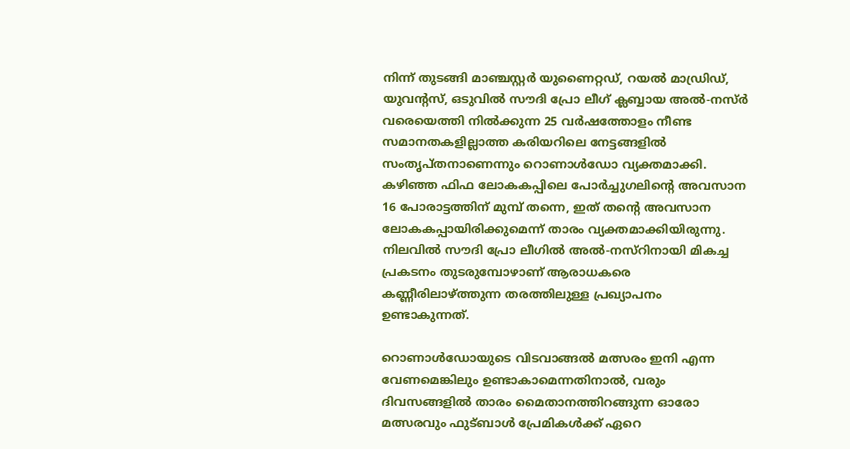നിന്ന് തുടങ്ങി മാഞ്ചസ്റ്റർ യുണൈറ്റഡ്, റയൽ മാഡ്രിഡ്, യുവന്റസ്, ഒടുവിൽ സൗദി പ്രോ ലീഗ് ക്ലബ്ബായ അൽ-നസ്ർ വരെയെത്തി നിൽക്കുന്ന 25 വർഷത്തോളം നീണ്ട സമാനതകളില്ലാത്ത കരിയറിലെ നേട്ടങ്ങളിൽ സംതൃപ്തനാണെന്നും റൊണാൾഡോ വ്യക്തമാക്കി. കഴിഞ്ഞ ഫിഫ ലോകകപ്പിലെ പോർച്ചുഗലിന്റെ അവസാന 16 പോരാട്ടത്തിന് മുമ്പ് തന്നെ, ഇത് തന്റെ അവസാന ലോകകപ്പായിരിക്കുമെന്ന് താരം വ്യക്തമാക്കിയിരുന്നു. നിലവിൽ സൗദി പ്രോ ലീഗിൽ അൽ-നസ്റിനായി മികച്ച പ്രകടനം തുടരുമ്പോഴാണ് ആരാധകരെ കണ്ണീരിലാഴ്ത്തുന്ന തരത്തിലുള്ള പ്രഖ്യാപനം ഉണ്ടാകുന്നത്.

റൊണാൾഡോയുടെ വിടവാങ്ങൽ മത്സരം ഇനി എന്ന വേണമെങ്കിലും ഉണ്ടാകാമെന്നതിനാൽ, വരും ദിവസങ്ങളിൽ താരം മൈതാനത്തിറങ്ങുന്ന ഓരോ മത്സരവും ഫുട്ബാൾ പ്രേമികൾക്ക് ഏറെ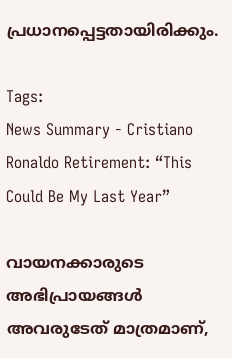പ്രധാനപ്പെട്ടതായിരിക്കും.

Tags:
News Summary - Cristiano Ronaldo Retirement: “This Could Be My Last Year”

വായനക്കാരുടെ അഭിപ്രായങ്ങള്‍ അവരുടേത് മാത്രമാണ്,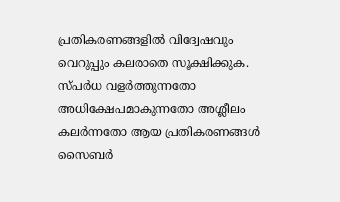പ്രതികരണങ്ങളിൽ വിദ്വേഷവും വെറുപ്പും കലരാതെ സൂക്ഷിക്കുക. സ്പർധ വളർത്തുന്നതോ അധിക്ഷേപമാകുന്നതോ അശ്ലീലം കലർന്നതോ ആയ പ്രതികരണങ്ങൾ സൈബർ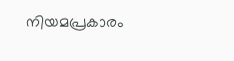നിയമപ്രകാരം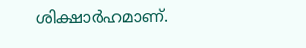ശിക്ഷാർഹമാണ്.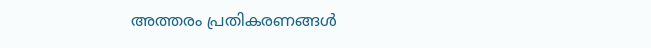അത്തരം പ്രതികരണങ്ങൾ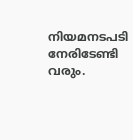നിയമനടപടി നേരിടേണ്ടി വരും.